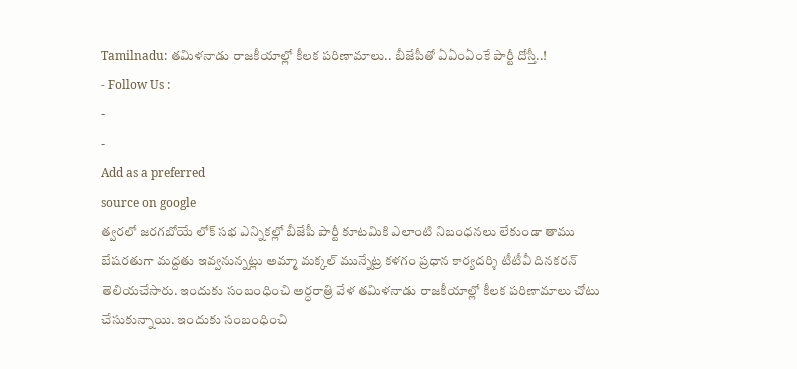Tamilnadu: తమిళనాడు రాజకీయాల్లో కీలక పరిణామాలు.. బీజేపీతో ఏఏంఏంకే పార్టీ దోస్తీ..!
- Follow Us :
-
-
Add as a preferred
source on google
త్వరలో జరగబోయే లోక్ సభ ఎన్నికల్లో బీజేపీ పార్టీ కూటమికి ఎలాంటి నిబంధనలు లేకుండా తాము బేషరతుగా మద్దతు ఇవ్వనున్నట్లు అమ్మా మక్కల్ మున్నేట్ర కళగం ప్రధాన కార్యదర్శి టీటీవీ దినకరన్ తెలియచేసారు. ఇందుకు సంబంధించి అర్ధరాత్రి వేళ తమిళనాడు రాజకీయాల్లో కీలక పరిణామాలు చోటు చేసుకున్నాయి. ఇందుకు సంబంధించి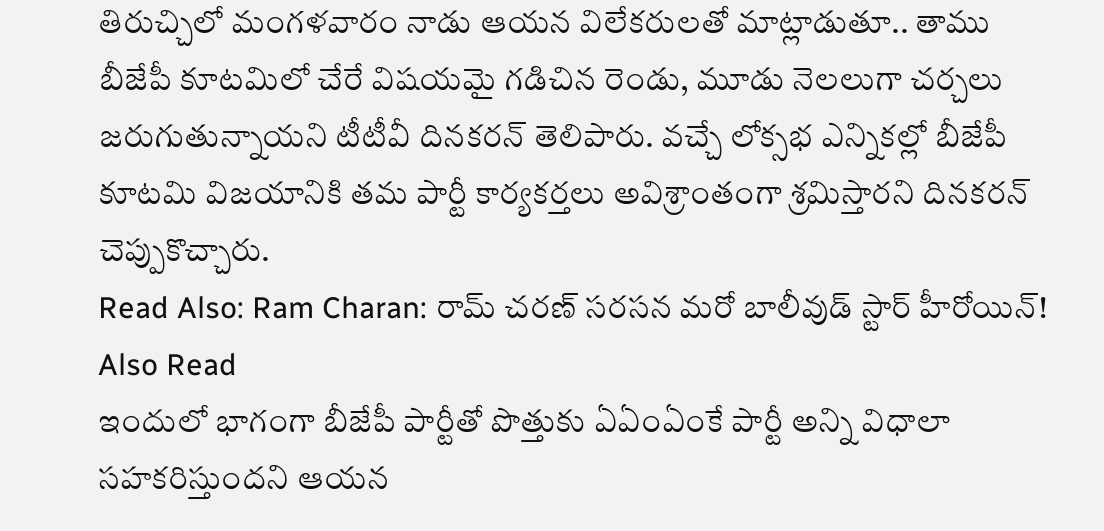తిరుచ్చిలో మంగళవారం నాడు ఆయన విలేకరులతో మాట్లాడుతూ.. తాము బీజేపీ కూటమిలో చేరే విషయమై గడిచిన రెండు, మూడు నెలలుగా చర్చలు జరుగుతున్నాయని టీటీవీ దినకరన్ తెలిపారు. వచ్చే లోక్సభ ఎన్నికల్లో బీజేపీ కూటమి విజయానికి తమ పార్టీ కార్యకర్తలు అవిశ్రాంతంగా శ్రమిస్తారని దినకరన్ చెప్పుకొచ్చారు.
Read Also: Ram Charan: రామ్ చరణ్ సరసన మరో బాలీవుడ్ స్టార్ హీరోయిన్!
Also Read
ఇందులో భాగంగా బీజేపీ పార్టీతో పొత్తుకు ఏఏంఏంకే పార్టీ అన్ని విధాలా సహకరిస్తుందని ఆయన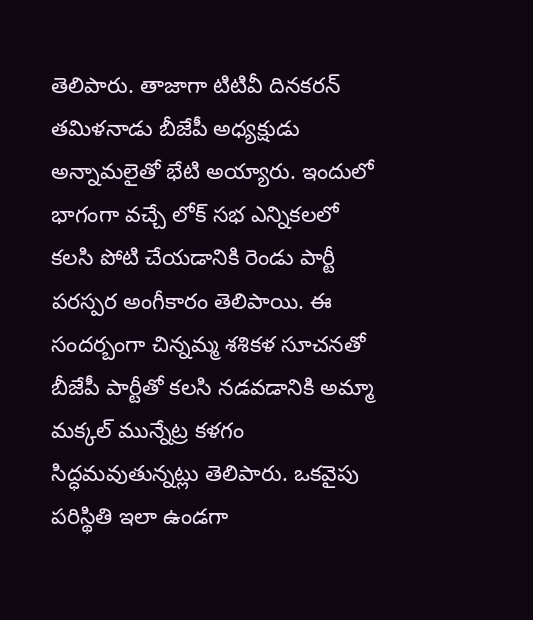తెలిపారు. తాజాగా టిటివీ దినకరన్ తమిళనాడు బీజేపీ అధ్యక్షుడు అన్నామలైతో భేటి అయ్యారు. ఇందులో భాగంగా వచ్చే లోక్ సభ ఎన్నికలలో కలసి పోటి చేయడానికి రెండు పార్టీ పరస్పర అంగీకారం తెలిపాయి. ఈ సందర్బంగా చిన్నమ్మ శశికళ సూచనతో బీజేపీ పార్టీతో కలసి నడవడానికి అమ్మా మక్కల్ మున్నేట్ర కళగం సిద్ధమవుతున్నట్లు తెలిపారు. ఒకవైపు పరిస్థితి ఇలా ఉండగా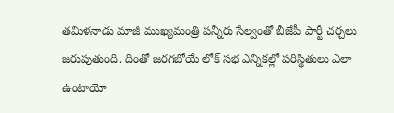తమిళనాడు మాజీ ముఖ్యమంత్రి పన్నీరు సేల్వంతో బీజేపీ పార్టీ చర్చలు జరుపుతుంది. దింతో జరగబోయే లోక్ సభ ఎన్నికల్లో పరిస్థితులు ఎలా ఉంటాయో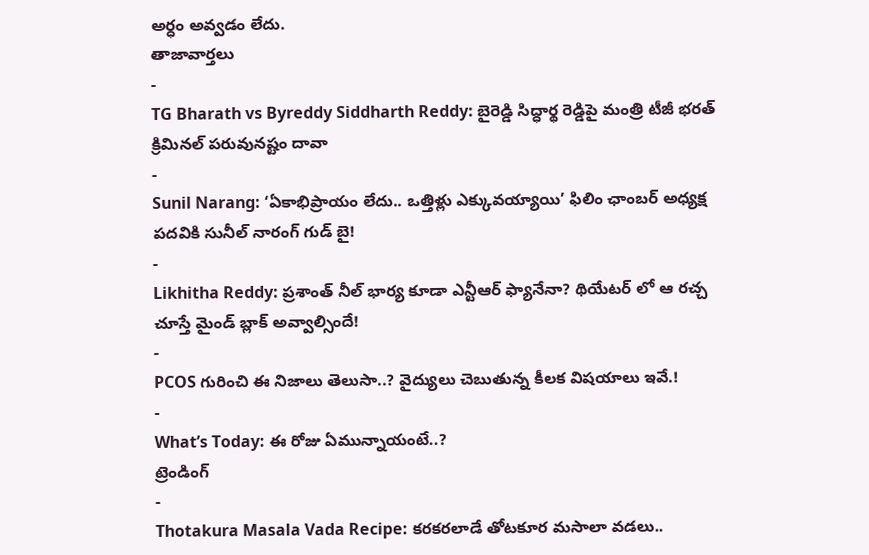అర్ధం అవ్వడం లేదు.
తాజావార్తలు
-
TG Bharath vs Byreddy Siddharth Reddy: బైరెడ్డి సిద్ధార్థ రెడ్డిపై మంత్రి టీజీ భరత్ క్రిమినల్ పరువునష్టం దావా
-
Sunil Narang: ‘ఏకాభిప్రాయం లేదు.. ఒత్తిళ్లు ఎక్కువయ్యాయి’ ఫిలిం ఛాంబర్ అధ్యక్ష పదవికి సునీల్ నారంగ్ గుడ్ బై!
-
Likhitha Reddy: ప్రశాంత్ నీల్ భార్య కూడా ఎన్టీఆర్ ఫ్యానేనా? థియేటర్ లో ఆ రచ్చ చూస్తే మైండ్ బ్లాక్ అవ్వాల్సిందే!
-
PCOS గురించి ఈ నిజాలు తెలుసా..? వైద్యులు చెబుతున్న కీలక విషయాలు ఇవే.!
-
What’s Today: ఈ రోజు ఏమున్నాయంటే..?
ట్రెండింగ్
-
Thotakura Masala Vada Recipe: కరకరలాడే తోటకూర మసాలా వడలు..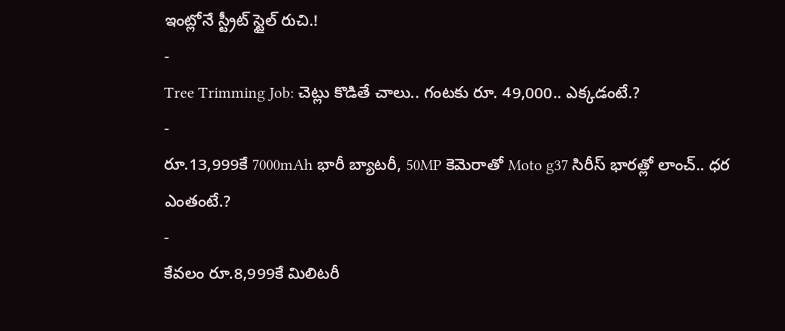ఇంట్లోనే స్ట్రీట్ స్టైల్ రుచి.!
-
Tree Trimming Job: చెట్లు కొడితే చాలు.. గంటకు రూ. 49,000.. ఎక్కడంటే.?
-
రూ.13,999కే 7000mAh భారీ బ్యాటరీ, 50MP కెమెరాతో Moto g37 సిరీస్ భారత్లో లాంచ్.. ధర ఎంతంటే.?
-
కేవలం రూ.8,999కే మిలిటరీ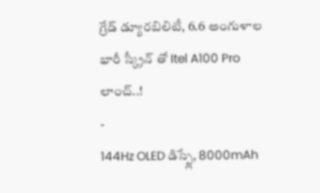గ్రేడ్ డ్యూరబిలిటీ, 6.6 అంగుళాల భారీ స్క్రీన్ తో Itel A100 Pro లాంచ్..!
-
144Hz OLED డిస్ప్లే, 8000mAh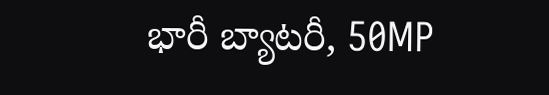భారీ బ్యాటరీ, 50MP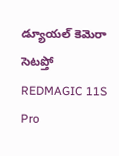డ్యూయల్ కెమెరా సెటప్తో REDMAGIC 11S Pro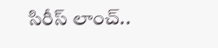సిరీస్ లాంచ్..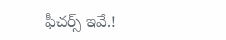ఫీచర్స్ ఇవే.!